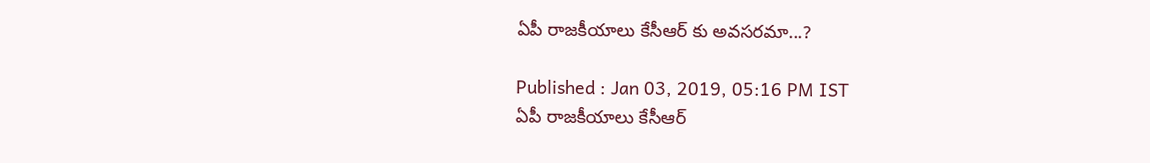ఏపీ రాజకీయాలు కేసీఆర్ కు అవసరమా...?

Published : Jan 03, 2019, 05:16 PM IST
ఏపీ రాజకీయాలు కేసీఆర్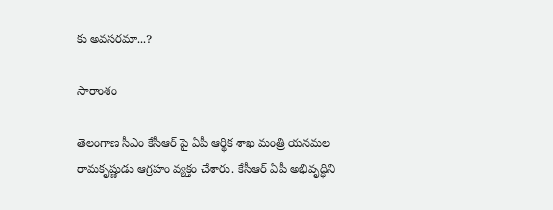కు అవసరమా...?

సారాంశం

తెలంగాణ సీఎం కేసీఆర్ పై ఏపీ ఆర్థిక శాఖ మంత్రి యనమల రామకృష్ణుడు ఆగ్రహం వ్యక్తం చేశారు. కేసీఆర్ ఏపీ అభివృద్ధిని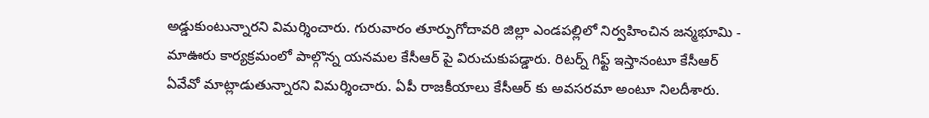అడ్డుకుంటున్నారని విమర్శించారు. గురువారం తూర్పుగోదావరి జిల్లా ఎండపల్లిలో నిర్వహించిన జన్మభూమి - మాఊరు కార్యక్రమంలో పాల్గొన్న యనమల కేసీఆర్ పై విరుచుకుపడ్డారు. రిటర్న్ గిఫ్ట్ ఇస్తానంటూ కేసీఆర్ ఏవేవో మాట్లాడుతున్నారని విమర్శించారు. ఏపీ రాజకీయాలు కేసీఆర్ కు అవసరమా అంటూ నిలదీశారు.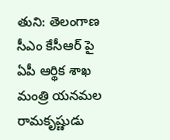తుని: తెలంగాణ సీఎం కేసీఆర్ పై ఏపీ ఆర్థిక శాఖ మంత్రి యనమల రామకృష్ణుడు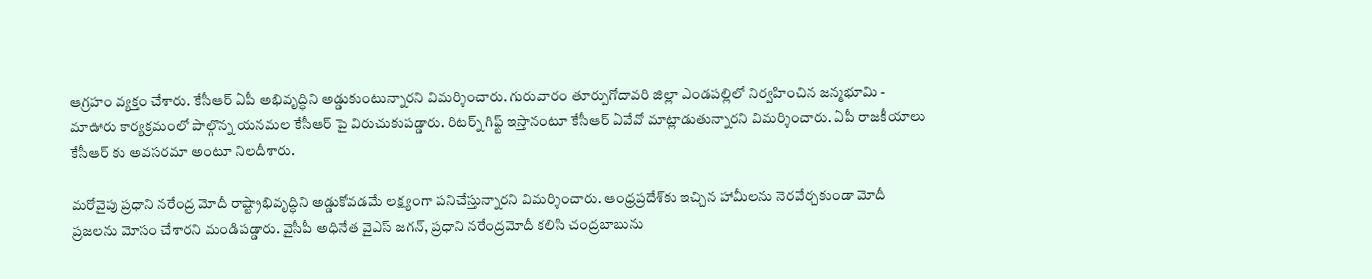ఆగ్రహం వ్యక్తం చేశారు. కేసీఆర్ ఏపీ అభివృద్ధిని అడ్డుకుంటున్నారని విమర్శించారు. గురువారం తూర్పుగోదావరి జిల్లా ఎండపల్లిలో నిర్వహించిన జన్మభూమి - మాఊరు కార్యక్రమంలో పాల్గొన్న యనమల కేసీఆర్ పై విరుచుకుపడ్డారు. రిటర్న్ గిఫ్ట్ ఇస్తానంటూ కేసీఆర్ ఏవేవో మాట్లాడుతున్నారని విమర్శించారు. ఏపీ రాజకీయాలు కేసీఆర్ కు అవసరమా అంటూ నిలదీశారు.

మరోవైపు ప్రధాని నరేంద్ర మోదీ రాష్ట్రాభివృద్ధిని అడ్డుకోవడమే లక్ష్యంగా పనిచేస్తున్నారని విమర్శించారు. ఆంధ్రప్రదేశ్‌కు ఇచ్చిన హామీలను నెరవేర్చకుండా మోదీ ప్రజలను మోసం చేశారని మండిపడ్డారు. వైసీపీ అధినేత వైఎస్ జగన్, ప్రధాని నరేంద్రమోదీ కలిసి చంద్రబాబును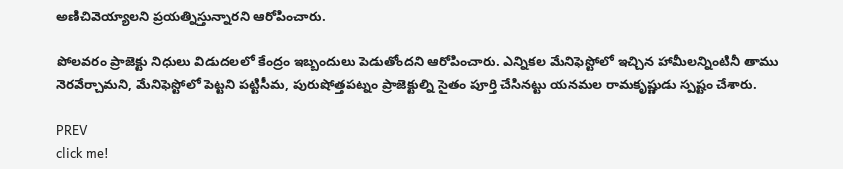అణిచివెయ్యాలని ప్రయత్నిస్తున్నారని ఆరోపించారు.

పోలవరం ప్రాజెక్టు నిధులు విడుదలలో కేంద్రం ఇబ్బందులు పెడుతోందని ఆరోపించారు. ఎన్నికల మేనిఫెస్టోలో ఇచ్చిన హామీలన్నింటినీ తాము నెరవేర్చామని, మేనిఫెస్టోలో పెట్టని పట్టిసీమ, పురుషోత్తపట్నం ప్రాజెక్టుల్ని సైతం పూర్తి చేసినట్టు యనమల రామకృష్ణుడు స్పష్టం చేశారు.

PREV
click me!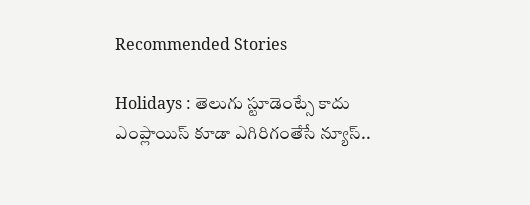Recommended Stories

Holidays : తెలుగు స్టూడెంట్సే కాదు ఎంప్లాయిస్ కూడా ఎగిరిగంతేసే న్యూస్..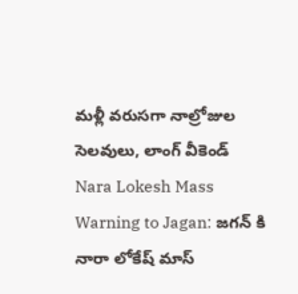మళ్లీ వరుసగా నాల్రోజుల సెలవులు, లాంగ్ వీకెండ్
Nara Lokesh Mass Warning to Jagan: జగన్ కి నారా లోకేష్ మాస్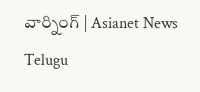వార్నింగ్ | Asianet News Telugu